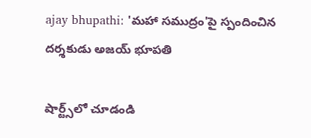ajay bhupathi: 'మహా సముద్రం'పై స్పందించిన దర్శకుడు అజయ్ భూపతి

షార్ట్స్‌లో చూడండి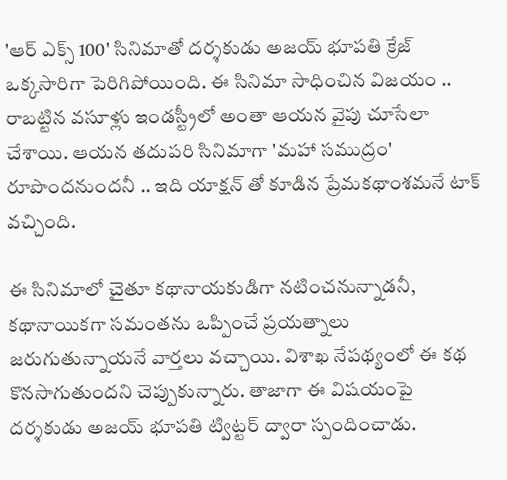'ఆర్ ఎక్స్ 100' సినిమాతో దర్శకుడు అజయ్ భూపతి క్రేజ్ ఒక్కసారిగా పెరిగిపోయింది. ఈ సినిమా సాధించిన విజయం .. రాబట్టిన వసూళ్లు ఇండస్ట్రీలో అంతా ఆయన వైపు చూసేలా చేశాయి. ఆయన తదుపరి సినిమాగా 'మహా సముద్రం' రూపొందనుందనీ .. ఇది యాక్షన్ తో కూడిన ప్రేమకథాంశమనే టాక్ వచ్చింది.

ఈ సినిమాలో చైతూ కథానాయకుడిగా నటించనున్నాడనీ, కథానాయికగా సమంతను ఒప్పించే ప్రయత్నాలు జరుగుతున్నాయనే వార్తలు వచ్చాయి. విశాఖ నేపథ్యంలో ఈ కథ కొనసాగుతుందని చెప్పుకున్నారు. తాజాగా ఈ విషయంపై దర్శకుడు అజయ్ భూపతి ట్విట్టర్ ద్వారా స్పందించాడు.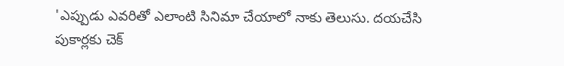'ఎప్పుడు ఎవరితో ఎలాంటి సినిమా చేయాలో నాకు తెలుసు. దయచేసి పుకార్లకు చెక్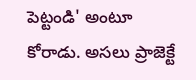పెట్టండి' అంటూ కోరాడు. అసలు ప్రాజెక్టే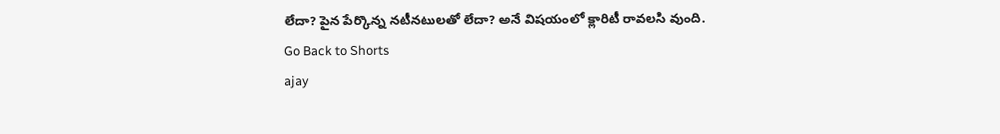లేదా? పైన పేర్కొన్న నటీనటులతో లేదా? అనే విషయంలో క్లారిటీ రావలసి వుంది.
Go Back to Shorts
ajay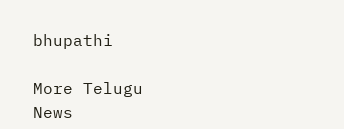bhupathi

More Telugu News